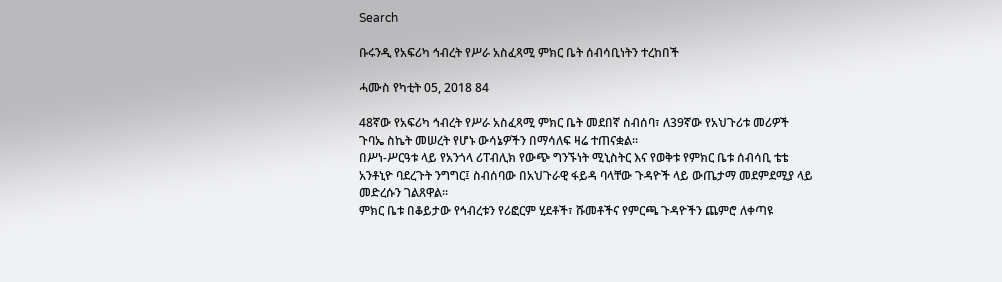Search

ቡሩንዲ የአፍሪካ ኅብረት የሥራ አስፈጻሚ ምክር ቤት ሰብሳቢነትን ተረከበች

ሓሙስ የካቲት 05, 2018 84

48ኛው የአፍሪካ ኅብረት የሥራ አስፈጻሚ ምክር ቤት መደበኛ ስብሰባ፣ ለ39ኛው የአህጉሪቱ መሪዎች ጉባኤ ስኬት መሠረት የሆኑ ውሳኔዎችን በማሳለፍ ዛሬ ተጠናቋል።
በሥነ-ሥርዓቱ ላይ የአንጎላ ሪፐብሊክ የውጭ ግንኙነት ሚኒስትር እና የወቅቱ የምክር ቤቱ ሰብሳቢ ቴቴ አንቶኒዮ ባደረጉት ንግግር፤ ስብሰባው በአህጉራዊ ፋይዳ ባላቸው ጉዳዮች ላይ ውጤታማ መደምደሚያ ላይ መድረሱን ገልጸዋል።
ምክር ቤቱ በቆይታው የኅብረቱን የሪፎርም ሂደቶች፣ ሹመቶችና የምርጫ ጉዳዮችን ጨምሮ ለቀጣዩ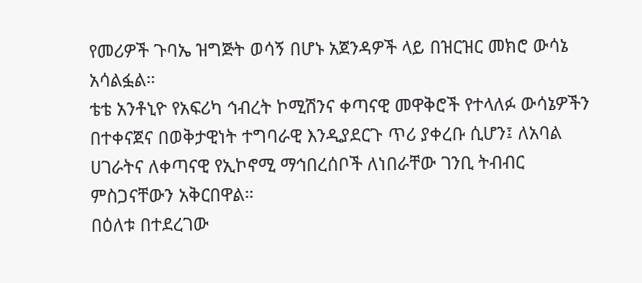የመሪዎች ጉባኤ ዝግጅት ወሳኝ በሆኑ አጀንዳዎች ላይ በዝርዝር መክሮ ውሳኔ አሳልፏል።
ቴቴ አንቶኒዮ የአፍሪካ ኅብረት ኮሚሽንና ቀጣናዊ መዋቅሮች የተላለፉ ውሳኔዎችን በተቀናጀና በወቅታዊነት ተግባራዊ እንዲያደርጉ ጥሪ ያቀረቡ ሲሆን፤ ለአባል ሀገራትና ለቀጣናዊ የኢኮኖሚ ማኅበረሰቦች ለነበራቸው ገንቢ ትብብር ምስጋናቸውን አቅርበዋል።
በዕለቱ በተደረገው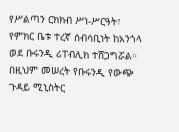የሥልጣን ርክክብ ሥነ-ሥርዓት፣ የምክር ቤቱ ተረኛ ሰብሳቢነት ከአንጎላ ወደ ቡሩንዲ ሪፐብሊክ ተሸጋግሯል።
በዚህም መሠረት የቡሩንዲ የውጭ ጉዳይ ሚኒስትር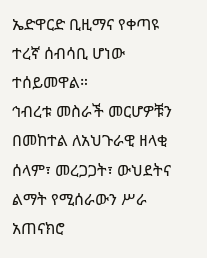ኤድዋርድ ቢዚማና የቀጣዩ ተረኛ ሰብሳቢ ሆነው ተሰይመዋል።
ኅብረቱ መስራች መርሆዎቹን በመከተል ለአህጉራዊ ዘላቂ ሰላም፣ መረጋጋት፣ ውህደትና ልማት የሚሰራውን ሥራ አጠናክሮ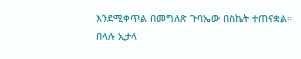እንደሚቀጥል በመግለጽ ጉባኤው በስኬት ተጠናቋል።
በላሉ ኢታላ